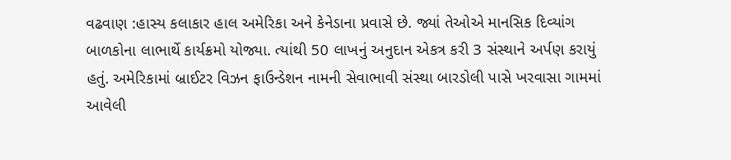વઢવાણ :હાસ્ય કલાકાર હાલ અમેરિકા અને કેનેડાના પ્રવાસે છે. જ્યાં તેઓએ માનસિક દિવ્યાંગ બાળકોના લાભાર્થે કાર્યક્રમો યોજ્યા. ત્યાંથી 50 લાખનું અનુદાન એકત્ર કરી 3 સંસ્થાને અર્પણ કરાયું હતું. અમેરિકામાં બ્રાઈટર વિઝન ફાઉન્ડેશન નામની સેવાભાવી સંસ્થા બારડોલી પાસે ખરવાસા ગામમાં આવેલી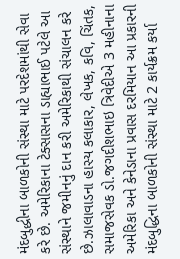મંદબુદ્ધીના બાળકોની સંસ્થા માટે પરદેશમાંથી સેવા કરે છે. અમેરિકાના ટેક્સાસના ડાહ્યાભાઈ પટેલે આ સંસ્થાને જમીનનું દાન કરી અમેરિકાથી સંચાલન કરે છે.ઝાલાવાડના હાસ્ય કલાકાર, લેખક, કવિ, ચિંતક, સમાજસેવક ડો.જગદીશભાઇ ત્રિવેદીએ 3 મહીનાના અમેરિકા અને કેનેડાના પ્રવાસ દરમિયાન આ પ્રકારની મંદબુદ્ધિના બાળકોની સંસ્થા માટે 2 કાર્યક્રમ કર્યા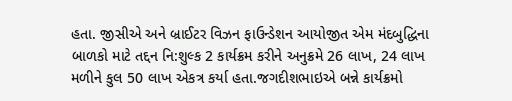હતા. જીસીએ અને બ્રાઈટર વિઝન ફાઉન્ડેશન આયોજીત એમ મંદબુદ્ધિના બાળકો માટે તદ્દન નિ:શુલ્ક 2 કાર્યક્રમ કરીને અનુક્રમે 26 લાખ, 24 લાખ મળીને કુલ 50 લાખ એકત્ર કર્યા હતા.જગદીશભાઇએ બન્ને કાર્યક્રમો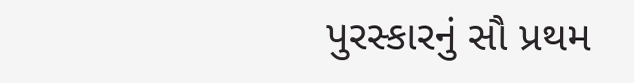પુરસ્કારનું સૌ પ્રથમ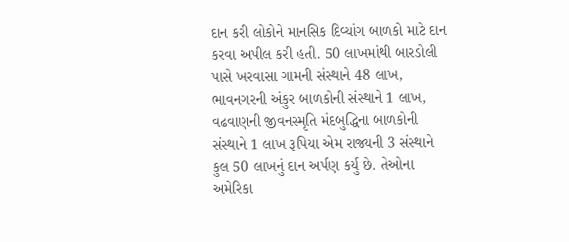દાન કરી લોકોને માનસિક દિવ્યાંગ બાળકો માટે દાન કરવા અપીલ કરી હતી. 50 લાખમાંથી બારડોલી પાસે ખરવાસા ગામની સંસ્થાને 48 લાખ, ભાવનગરની અંકુર બાળકોની સંસ્થાને 1 લાખ, વઢવાણની જીવનસ્મૃતિ મંદબુદ્ધિના બાળકોની સંસ્થાને 1 લાખ રૂપિયા એમ રાજ્યની 3 સંસ્થાને કુલ 50 લાખનું દાન અર્પણ કર્યુ છે. તેઓના અમેરિકા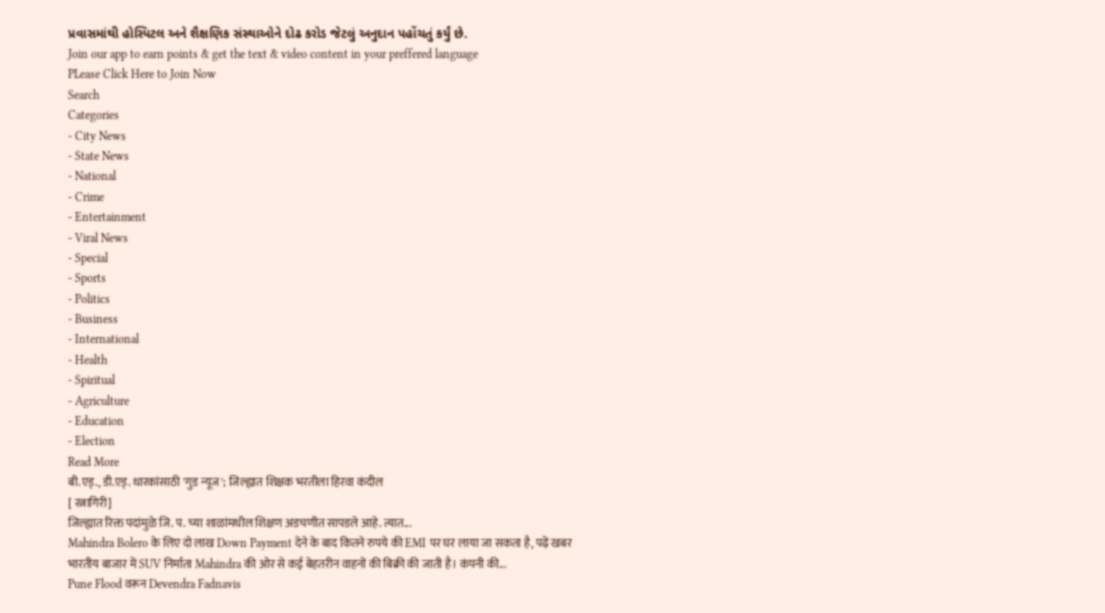પ્રવાસમાંથી હોસ્પિટલ અને શૈક્ષણિક સંસ્થાઓને દોઢ કરોડ જેટલું અનુદાન પહોંચતું કર્યું છે.
Join our app to earn points & get the text & video content in your preffered language
PLease Click Here to Join Now
Search
Categories
- City News
- State News
- National
- Crime
- Entertainment
- Viral News
- Special
- Sports
- Politics
- Business
- International
- Health
- Spiritual
- Agriculture
- Education
- Election
Read More
बी.एड्., डी.एड्. धारकांसाठी 'गुड न्यूज'; जिल्ह्यात शिक्षक भरतीला हिरवा कंदील
[ रत्नागिरी]
जिल्ह्यात रिक्त पदांमुळे जि. प. च्या शाळांमधील शिक्षण अडचणीत सापडले आहे. त्यात...
Mahindra Bolero के लिए दो लाख Down Payment देने के बाद कितने रुपये की EMI पर घर लाया जा सकता है, पढ़ें खबर
भारतीय बाजार में SUV निर्माता Mahindra की ओर से कई बेहतरीन वाहनों की बिक्री की जाती है। कंपनी की...
Pune Flood वरून Devendra Fadnavis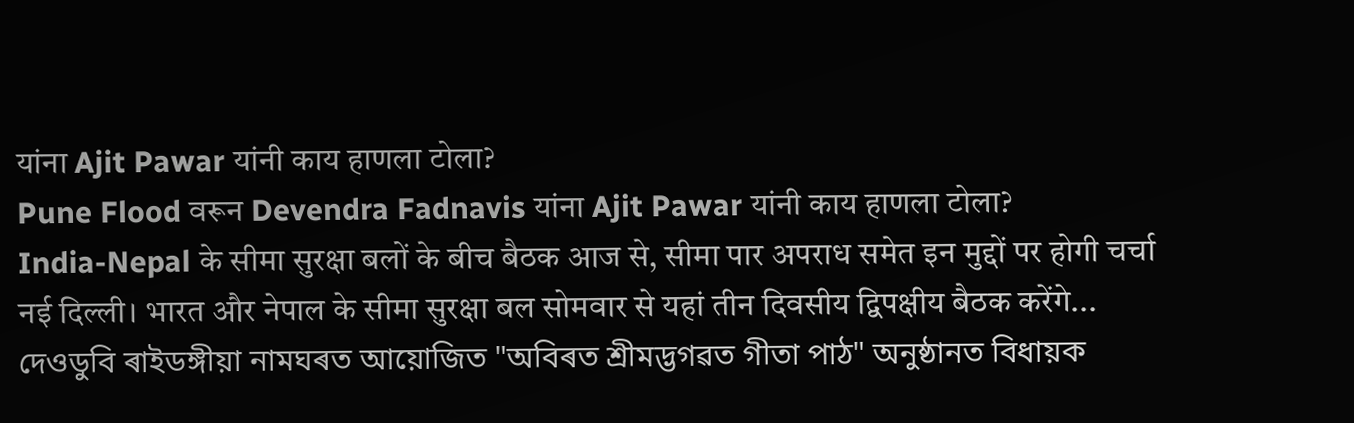यांना Ajit Pawar यांनी काय हाणला टोला?
Pune Flood वरून Devendra Fadnavis यांना Ajit Pawar यांनी काय हाणला टोला?
India-Nepal के सीमा सुरक्षा बलों के बीच बैठक आज से, सीमा पार अपराध समेत इन मुद्दों पर होगी चर्चा
नई दिल्ली। भारत और नेपाल के सीमा सुरक्षा बल सोमवार से यहां तीन दिवसीय द्विपक्षीय बैठक करेंगे...
দেওডুবি ৰাইডঙ্গীয়া নামঘৰত আয়োজিত "অবিৰত শ্ৰীমদ্ভগৱত গীতা পাঠ" অনুষ্ঠানত বিধায়ক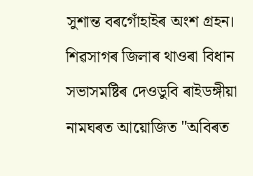সুশান্ত বৰগোঁহাইৰ অংশ গ্ৰহন।
শিৱসাগৰ জিলাৰ থাওৰা বিধান সভাসমষ্টিৰ দেওডুবি ৰাইডঙ্গীয়া নামঘৰত আয়োজিত "অবিৰত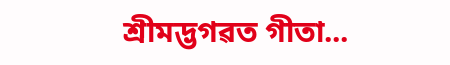শ্ৰীমদ্ভগৱত গীতা...